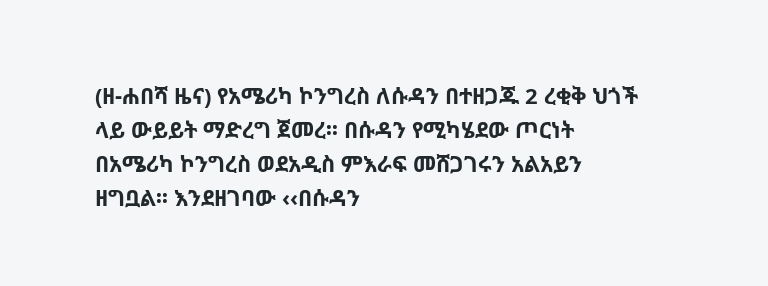(ዘ-ሐበሻ ዜና) የአሜሪካ ኮንግረስ ለሱዳን በተዘጋጁ 2 ረቂቅ ህጎች ላይ ውይይት ማድረግ ጀመረ፡፡ በሱዳን የሚካሄደው ጦርነት በአሜሪካ ኮንግረስ ወደአዲስ ምእራፍ መሸጋገሩን አልአይን ዘግቧል፡፡ እንደዘገባው ‹‹በሱዳን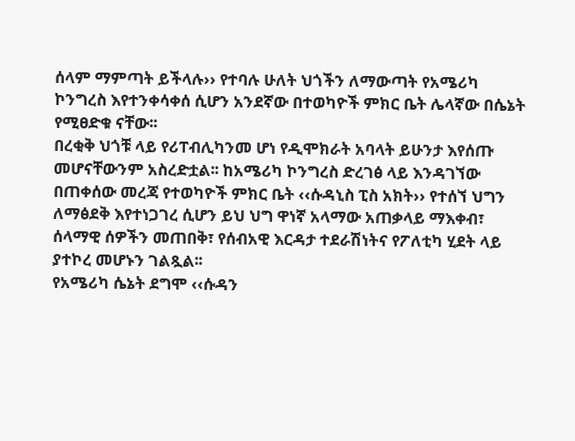ሰላም ማምጣት ይችላሉ›› የተባሉ ሁለት ህጎችን ለማውጣት የአሜሪካ ኮንግረስ እየተንቀሳቀሰ ሲሆን አንደኛው በተወካዮች ምክር ቤት ሌላኛው በሴኔት የሚፀድቁ ናቸው፡፡
በረቂቅ ህጎቹ ላይ የሪፐብሊካንመ ሆነ የዲሞክራት አባላት ይሁንታ እየሰጡ መሆናቸውንም አስረድቷል፡፡ ከአሜሪካ ኮንግረስ ድረገፅ ላይ እንዳገኘው በጠቀሰው መረጃ የተወካዮች ምክር ቤት ‹‹ሱዳኒስ ፒስ አክት›› የተሰኘ ህግን ለማፅደቅ እየተነጋገረ ሲሆን ይህ ህግ ዋነኛ አላማው አጠቃላይ ማእቀብ፣ ሰላማዊ ሰዎችን መጠበቅ፣ የሰብአዊ እርዳታ ተደራሽነትና የፖለቲካ ሂደት ላይ ያተኮረ መሆኑን ገልጿል፡፡
የአሜሪካ ሴኔት ደግሞ ‹‹ሱዳን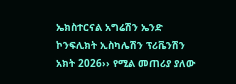ኤክስተርናል አግሬሽን ኤንድ ኮንፍሊክት ኢስካሌሽን ፕሪቬንሽን አክት 2026›› የሚል መጠሪያ ያለው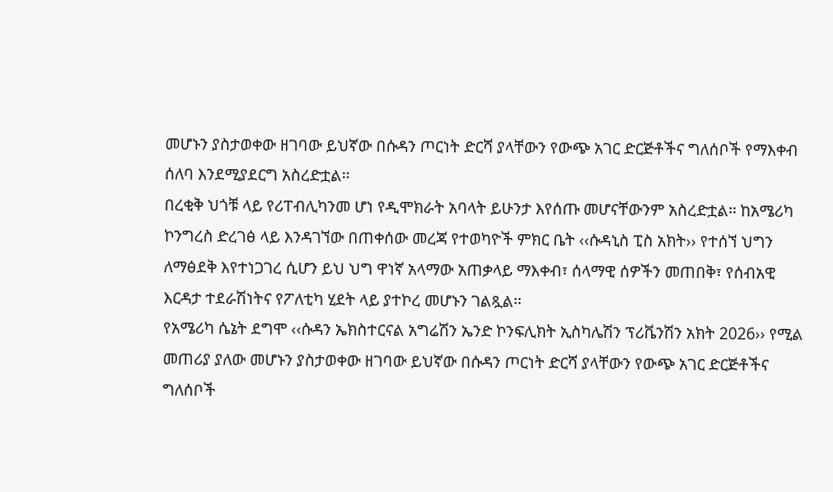መሆኑን ያስታወቀው ዘገባው ይህኛው በሱዳን ጦርነት ድርሻ ያላቸውን የውጭ አገር ድርጅቶችና ግለሰቦች የማእቀብ ሰለባ እንደሚያደርግ አስረድቷል፡፡
በረቂቅ ህጎቹ ላይ የሪፐብሊካንመ ሆነ የዲሞክራት አባላት ይሁንታ እየሰጡ መሆናቸውንም አስረድቷል፡፡ ከአሜሪካ ኮንግረስ ድረገፅ ላይ እንዳገኘው በጠቀሰው መረጃ የተወካዮች ምክር ቤት ‹‹ሱዳኒስ ፒስ አክት›› የተሰኘ ህግን ለማፅደቅ እየተነጋገረ ሲሆን ይህ ህግ ዋነኛ አላማው አጠቃላይ ማእቀብ፣ ሰላማዊ ሰዎችን መጠበቅ፣ የሰብአዊ እርዳታ ተደራሽነትና የፖለቲካ ሂደት ላይ ያተኮረ መሆኑን ገልጿል፡፡
የአሜሪካ ሴኔት ደግሞ ‹‹ሱዳን ኤክስተርናል አግሬሽን ኤንድ ኮንፍሊክት ኢስካሌሽን ፕሪቬንሽን አክት 2026›› የሚል መጠሪያ ያለው መሆኑን ያስታወቀው ዘገባው ይህኛው በሱዳን ጦርነት ድርሻ ያላቸውን የውጭ አገር ድርጅቶችና ግለሰቦች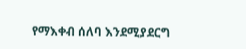የማእቀብ ሰለባ እንደሚያደርግ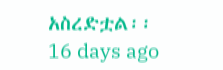አስረድቷል፡፡
16 days ago